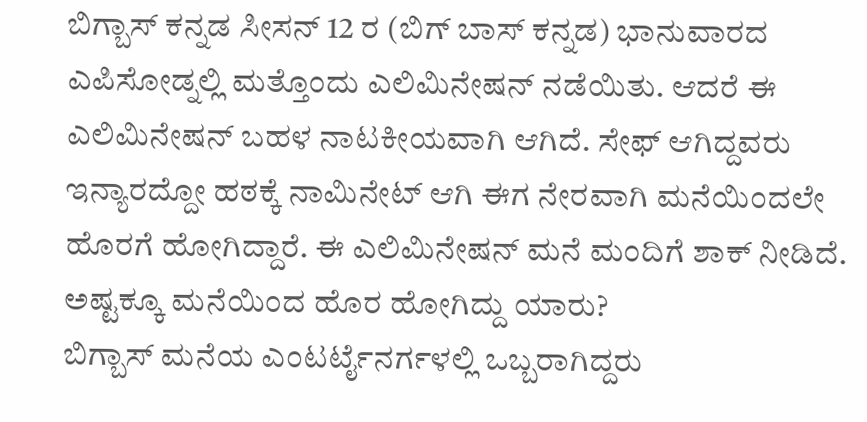ಬಿಗ್ಬಾಸ್ ಕನ್ನಡ ಸೀಸನ್ 12 ರ (ಬಿಗ್ ಬಾಸ್ ಕನ್ನಡ) ಭಾನುವಾರದ ಎಪಿಸೋಡ್ನಲ್ಲಿ ಮತ್ತೊಂದು ಎಲಿಮಿನೇಷನ್ ನಡೆಯಿತು. ಆದರೆ ಈ ಎಲಿಮಿನೇಷನ್ ಬಹಳ ನಾಟಕೀಯವಾಗಿ ಆಗಿದೆ. ಸೇಫ್ ಆಗಿದ್ದವರು ಇನ್ಯಾರದ್ದೋ ಹಠಕ್ಕೆ ನಾಮಿನೇಟ್ ಆಗಿ ಈಗ ನೇರವಾಗಿ ಮನೆಯಿಂದಲೇ ಹೊರಗೆ ಹೋಗಿದ್ದಾರೆ. ಈ ಎಲಿಮಿನೇಷನ್ ಮನೆ ಮಂದಿಗೆ ಶಾಕ್ ನೀಡಿದೆ. ಅಷ್ಟಕ್ಕೂ ಮನೆಯಿಂದ ಹೊರ ಹೋಗಿದ್ದು ಯಾರು?
ಬಿಗ್ಬಾಸ್ ಮನೆಯ ಎಂಟರ್ಟೈನರ್ಗಳಲ್ಲಿ ಒಬ್ಬರಾಗಿದ್ದರು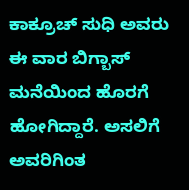ಕಾಕ್ರೂಚ್ ಸುಧಿ ಅವರು ಈ ವಾರ ಬಿಗ್ಬಾಸ್ ಮನೆಯಿಂದ ಹೊರಗೆ ಹೋಗಿದ್ದಾರೆ. ಅಸಲಿಗೆ ಅವರಿಗಿಂತ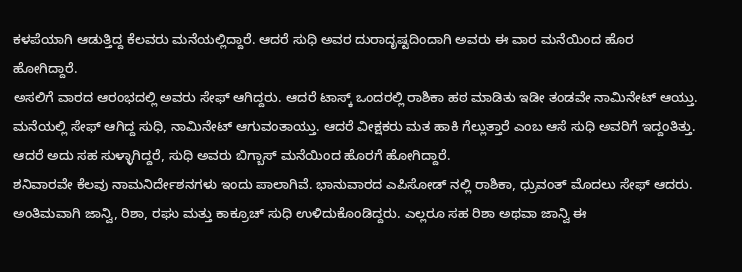ಕಳಪೆಯಾಗಿ ಆಡುತ್ತಿದ್ದ ಕೆಲವರು ಮನೆಯಲ್ಲಿದ್ದಾರೆ. ಆದರೆ ಸುಧಿ ಅವರ ದುರಾದೃಷ್ಟದಿಂದಾಗಿ ಅವರು ಈ ವಾರ ಮನೆಯಿಂದ ಹೊರ ಹೋಗಿದ್ದಾರೆ.
ಅಸಲಿಗೆ ವಾರದ ಆರಂಭದಲ್ಲಿ ಅವರು ಸೇಫ್ ಆಗಿದ್ದರು. ಆದರೆ ಟಾಸ್ಕ್ ಒಂದರಲ್ಲಿ ರಾಶಿಕಾ ಹಠ ಮಾಡಿತು ಇಡೀ ತಂಡವೇ ನಾಮಿನೇಟ್ ಆಯ್ತು. ಮನೆಯಲ್ಲಿ ಸೇಫ್ ಆಗಿದ್ದ ಸುಧಿ, ನಾಮಿನೇಟ್ ಆಗುವಂತಾಯ್ತು. ಆದರೆ ವೀಕ್ಷಕರು ಮತ ಹಾಕಿ ಗೆಲ್ಲುತ್ತಾರೆ ಎಂಬ ಆಸೆ ಸುಧಿ ಅವರಿಗೆ ಇದ್ದಂತಿತ್ತು. ಆದರೆ ಅದು ಸಹ ಸುಳ್ಳಾಗಿದ್ದರೆ, ಸುಧಿ ಅವರು ಬಿಗ್ಬಾಸ್ ಮನೆಯಿಂದ ಹೊರಗೆ ಹೋಗಿದ್ದಾರೆ.
ಶನಿವಾರವೇ ಕೆಲವು ನಾಮನಿರ್ದೇಶನಗಳು ಇಂದು ಪಾಲಾಗಿವೆ. ಭಾನುವಾರದ ಎಪಿಸೋಡ್ ನಲ್ಲಿ ರಾಶಿಕಾ, ಧ್ರುವಂತ್ ಮೊದಲು ಸೇಫ್ ಆದರು. ಅಂತಿಮವಾಗಿ ಜಾನ್ವಿ, ರಿಶಾ, ರಘು ಮತ್ತು ಕಾಕ್ರೂಚ್ ಸುಧಿ ಉಳಿದುಕೊಂಡಿದ್ದರು. ಎಲ್ಲರೂ ಸಹ ರಿಶಾ ಅಥವಾ ಜಾನ್ವಿ ಈ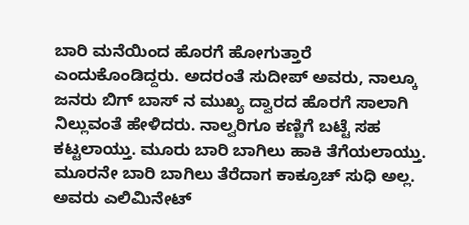ಬಾರಿ ಮನೆಯಿಂದ ಹೊರಗೆ ಹೋಗುತ್ತಾರೆ ಎಂದುಕೊಂಡಿದ್ದರು. ಅದರಂತೆ ಸುದೀಪ್ ಅವರು, ನಾಲ್ಕೂ ಜನರು ಬಿಗ್ ಬಾಸ್ ನ ಮುಖ್ಯ ದ್ವಾರದ ಹೊರಗೆ ಸಾಲಾಗಿ ನಿಲ್ಲುವಂತೆ ಹೇಳಿದರು. ನಾಲ್ವರಿಗೂ ಕಣ್ಣಿಗೆ ಬಟ್ಟೆ ಸಹ ಕಟ್ಟಲಾಯ್ತು. ಮೂರು ಬಾರಿ ಬಾಗಿಲು ಹಾಕಿ ತೆಗೆಯಲಾಯ್ತು. ಮೂರನೇ ಬಾರಿ ಬಾಗಿಲು ತೆರೆದಾಗ ಕಾಕ್ರೂಚ್ ಸುಧಿ ಅಲ್ಲ. ಅವರು ಎಲಿಮಿನೇಟ್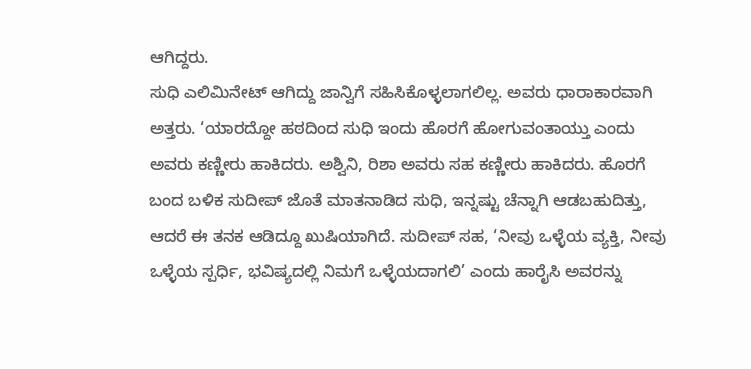ಆಗಿದ್ದರು.
ಸುಧಿ ಎಲಿಮಿನೇಟ್ ಆಗಿದ್ದು ಜಾನ್ವಿಗೆ ಸಹಿಸಿಕೊಳ್ಳಲಾಗಲಿಲ್ಲ. ಅವರು ಧಾರಾಕಾರವಾಗಿ ಅತ್ತರು. ‘ಯಾರದ್ದೋ ಹಠದಿಂದ ಸುಧಿ ಇಂದು ಹೊರಗೆ ಹೋಗುವಂತಾಯ್ತು ಎಂದು ಅವರು ಕಣ್ಣೀರು ಹಾಕಿದರು. ಅಶ್ವಿನಿ, ರಿಶಾ ಅವರು ಸಹ ಕಣ್ಣೀರು ಹಾಕಿದರು. ಹೊರಗೆ ಬಂದ ಬಳಿಕ ಸುದೀಪ್ ಜೊತೆ ಮಾತನಾಡಿದ ಸುಧಿ, ಇನ್ನಷ್ಟು ಚೆನ್ನಾಗಿ ಆಡಬಹುದಿತ್ತು, ಆದರೆ ಈ ತನಕ ಆಡಿದ್ದೂ ಖುಷಿಯಾಗಿದೆ. ಸುದೀಪ್ ಸಹ, ‘ನೀವು ಒಳ್ಳೆಯ ವ್ಯಕ್ತಿ, ನೀವು ಒಳ್ಳೆಯ ಸ್ಪರ್ಧಿ, ಭವಿಷ್ಯದಲ್ಲಿ ನಿಮಗೆ ಒಳ್ಳೆಯದಾಗಲಿ’ ಎಂದು ಹಾರೈಸಿ ಅವರನ್ನು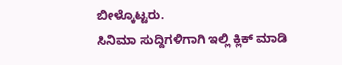ಬೀಳ್ಕೊಟ್ಟರು.
ಸಿನಿಮಾ ಸುದ್ದಿಗಳಿಗಾಗಿ ಇಲ್ಲಿ ಕ್ಲಿಕ್ ಮಾಡಿ